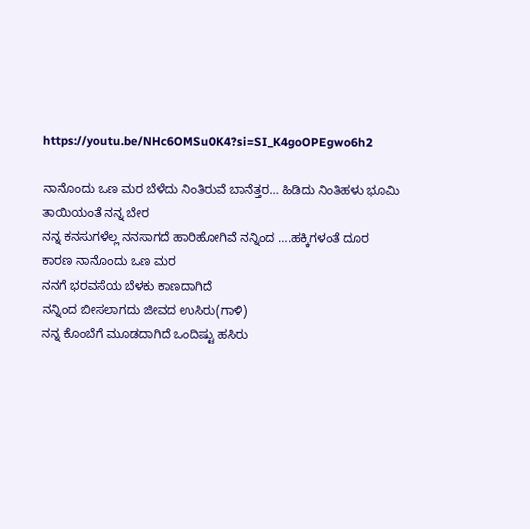https://youtu.be/NHc6OMSu0K4?si=SI_K4goOPEgwo6h2

ನಾನೊಂದು ಒಣ ಮರ ಬೆಳೆದು ನಿಂತಿರುವೆ ಬಾನೆತ್ತರ… ಹಿಡಿದು ನಿಂತಿಹಳು ಭೂಮಿ
ತಾಯಿಯಂತೆ ನನ್ನ ಬೇರ
ನನ್ನ ಕನಸುಗಳೆಲ್ಲ ನನಸಾಗದೆ ಹಾರಿಹೋಗಿವೆ ನನ್ನಿಂದ ….ಹಕ್ಕಿಗಳಂತೆ ದೂರ
ಕಾರಣ ನಾನೊಂದು ಒಣ ಮರ
ನನಗೆ ಭರವಸೆಯ ಬೆಳಕು ಕಾಣದಾಗಿದೆ
ನನ್ನಿಂದ ಬೀಸಲಾಗದು ಜೀವದ ಉಸಿರು(ಗಾಳಿ)
ನನ್ನ ಕೊಂಬೆಗೆ ಮೂಡದಾಗಿದೆ ಒಂದಿಷ್ಟು ಹಸಿರು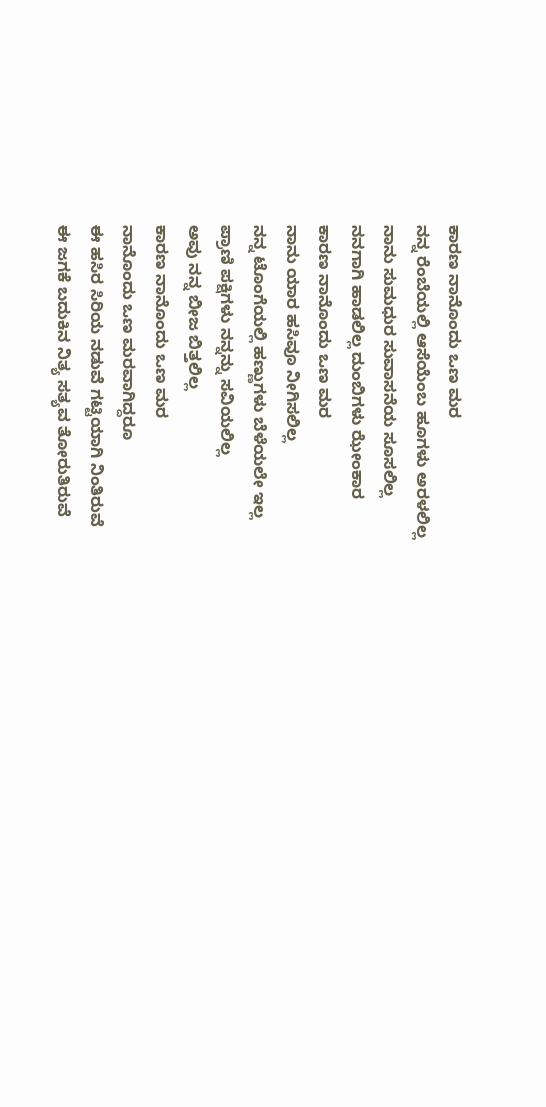ಕಾರಣ ನಾನೊಂದು ಒಣ ಮರ
ನನ್ನ ರೆಂಬೆಯಲ್ಲಿ ಆಸೆಯೆಂಬ ಹೂಗಳು ಅರಳಲಿಲ್ಲ
ನಾನು ಸುಮಧುರ ಸುವಾಸನೆಯ ಸೂಸಲಿಲ್ಲ
ನನಗಾಗಿ ಹಾಡಲಿಲ್ಲ ದುಂಬಿಗಳು ಝೇಂಕಾರ
ಕಾರಣ ನಾನೊಂದು ಒಣ ಮರ
ನಾನು ಯಾರ ಹಸಿವೂ ನೀಗಿಸಲಿಲ್ಲ
ನನ್ನ ಟೊಂಗೆಯಲ್ಲಿ ಹಣ್ಣುಗಳು ಬೆಳೆಯಲೇ ಇಲ್ಲ
ಪ್ರಾಣಿ ಪಕ್ಷಿಗಳು ನನ್ನನ್ನು ಸವಿಯಲಿಲ್ಲ
ಅವು ನನ್ನ ಬೀಜ ಬಿತ್ತಲಿಲ್ಲ
ಕಾರಣ ನಾನೊಂದು ಒಣ ಮರ
ನಾನೊಂದು ಒಣ ಮರವಾಗಿದ್ದರೂ
ಈ ಹಸಿರ ಸಿರಿಯ ನಡುವೆ ಗಟ್ಟಿಯಾಗಿ ನಿಂತಿರುವೆ
ಈ ಜಗಕೆ ಬದುಕಿನ ನಿತ್ಯ ಸತ್ಯವ ತೋರುತಿರುವೆ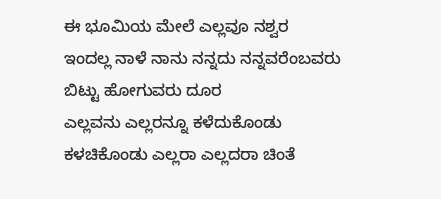ಈ ಭೂಮಿಯ ಮೇಲೆ ಎಲ್ಲವೂ ನಶ್ವರ
ಇಂದಲ್ಲ ನಾಳೆ ನಾನು ನನ್ನದು ನನ್ನವರೆಂಬವರು
ಬಿಟ್ಟು ಹೋಗುವರು ದೂರ
ಎಲ್ಲವನು ಎಲ್ಲರನ್ನೂ ಕಳೆದುಕೊಂಡು
ಕಳಚಿಕೊಂಡು ಎಲ್ಲರಾ ಎಲ್ಲದರಾ ಚಿಂತೆ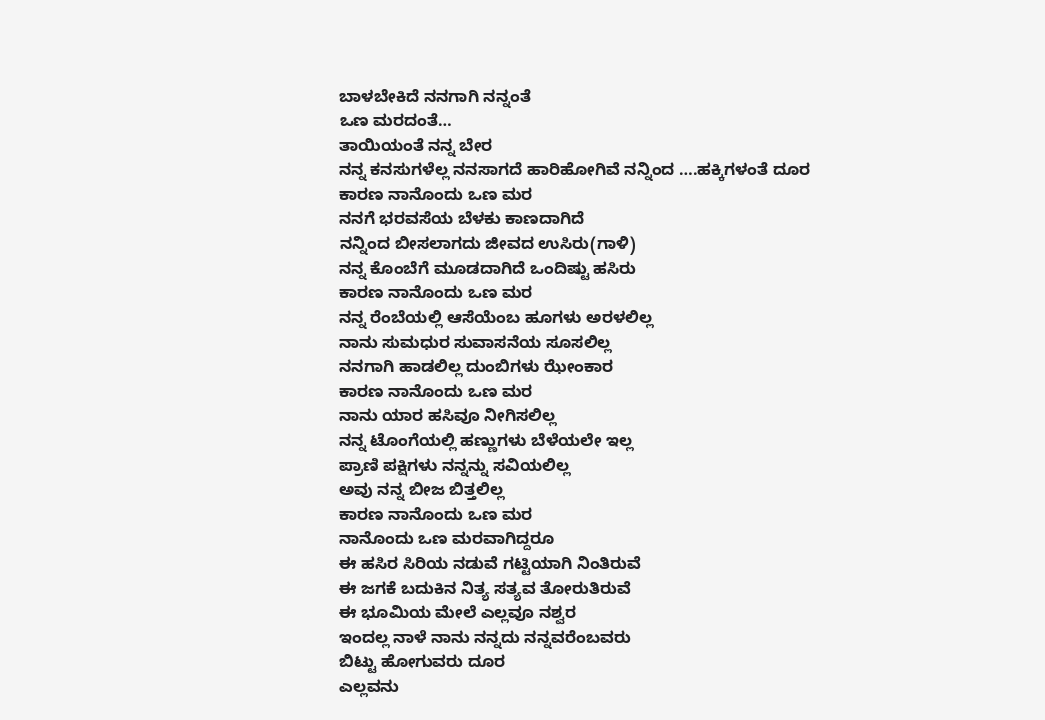ಬಾಳಬೇಕಿದೆ ನನಗಾಗಿ ನನ್ನಂತೆ
ಒಣ ಮರದಂತೆ…
ತಾಯಿಯಂತೆ ನನ್ನ ಬೇರ
ನನ್ನ ಕನಸುಗಳೆಲ್ಲ ನನಸಾಗದೆ ಹಾರಿಹೋಗಿವೆ ನನ್ನಿಂದ ….ಹಕ್ಕಿಗಳಂತೆ ದೂರ
ಕಾರಣ ನಾನೊಂದು ಒಣ ಮರ
ನನಗೆ ಭರವಸೆಯ ಬೆಳಕು ಕಾಣದಾಗಿದೆ
ನನ್ನಿಂದ ಬೀಸಲಾಗದು ಜೀವದ ಉಸಿರು(ಗಾಳಿ)
ನನ್ನ ಕೊಂಬೆಗೆ ಮೂಡದಾಗಿದೆ ಒಂದಿಷ್ಟು ಹಸಿರು
ಕಾರಣ ನಾನೊಂದು ಒಣ ಮರ
ನನ್ನ ರೆಂಬೆಯಲ್ಲಿ ಆಸೆಯೆಂಬ ಹೂಗಳು ಅರಳಲಿಲ್ಲ
ನಾನು ಸುಮಧುರ ಸುವಾಸನೆಯ ಸೂಸಲಿಲ್ಲ
ನನಗಾಗಿ ಹಾಡಲಿಲ್ಲ ದುಂಬಿಗಳು ಝೇಂಕಾರ
ಕಾರಣ ನಾನೊಂದು ಒಣ ಮರ
ನಾನು ಯಾರ ಹಸಿವೂ ನೀಗಿಸಲಿಲ್ಲ
ನನ್ನ ಟೊಂಗೆಯಲ್ಲಿ ಹಣ್ಣುಗಳು ಬೆಳೆಯಲೇ ಇಲ್ಲ
ಪ್ರಾಣಿ ಪಕ್ಷಿಗಳು ನನ್ನನ್ನು ಸವಿಯಲಿಲ್ಲ
ಅವು ನನ್ನ ಬೀಜ ಬಿತ್ತಲಿಲ್ಲ
ಕಾರಣ ನಾನೊಂದು ಒಣ ಮರ
ನಾನೊಂದು ಒಣ ಮರವಾಗಿದ್ದರೂ
ಈ ಹಸಿರ ಸಿರಿಯ ನಡುವೆ ಗಟ್ಟಿಯಾಗಿ ನಿಂತಿರುವೆ
ಈ ಜಗಕೆ ಬದುಕಿನ ನಿತ್ಯ ಸತ್ಯವ ತೋರುತಿರುವೆ
ಈ ಭೂಮಿಯ ಮೇಲೆ ಎಲ್ಲವೂ ನಶ್ವರ
ಇಂದಲ್ಲ ನಾಳೆ ನಾನು ನನ್ನದು ನನ್ನವರೆಂಬವರು
ಬಿಟ್ಟು ಹೋಗುವರು ದೂರ
ಎಲ್ಲವನು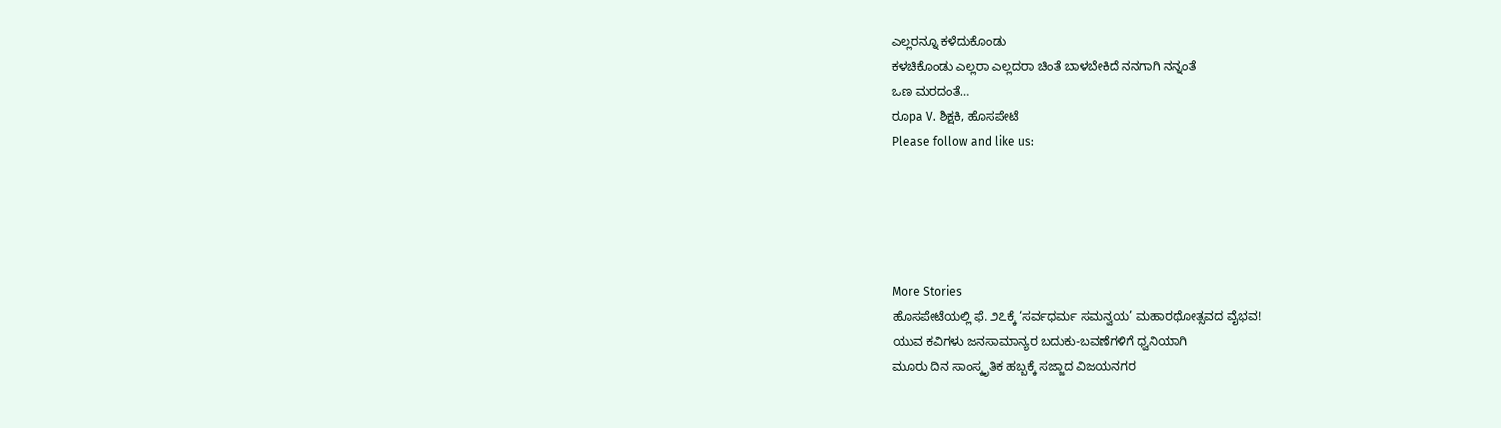ಎಲ್ಲರನ್ನೂ ಕಳೆದುಕೊಂಡು
ಕಳಚಿಕೊಂಡು ಎಲ್ಲರಾ ಎಲ್ಲದರಾ ಚಿಂತೆ ಬಾಳಬೇಕಿದೆ ನನಗಾಗಿ ನನ್ನಂತೆ
ಒಣ ಮರದಂತೆ…
ರೂpa V. ಶಿಕ್ಷಕಿ, ಹೊಸಪೇಟೆ
Please follow and like us:





More Stories
ಹೊಸಪೇಟೆಯಲ್ಲಿ ಫೆ. ೨೭ಕ್ಕೆ ‘ಸರ್ವಧರ್ಮ ಸಮನ್ವಯ’ ಮಹಾರಥೋತ್ಸವದ ವೈಭವ!
ಯುವ ಕವಿಗಳು ಜನಸಾಮಾನ್ಯರ ಬದುಕು-ಬವಣೆಗಳಿಗೆ ಧ್ವನಿಯಾಗಿ
ಮೂರು ದಿನ ಸಾಂಸ್ಕೃತಿಕ ಹಬ್ಬಕ್ಕೆ ಸಜ್ಜಾದ ವಿಜಯನಗರ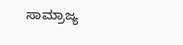ಸಾಮ್ರಾಜ್ಯ